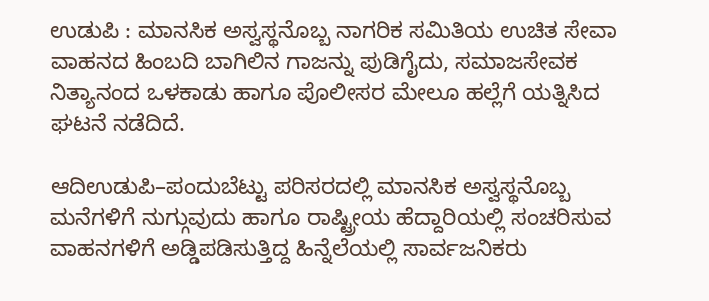ಉಡುಪಿ : ಮಾನಸಿಕ ಅಸ್ವಸ್ಥನೊಬ್ಬ ನಾಗರಿಕ ಸಮಿತಿಯ ಉಚಿತ ಸೇವಾ ವಾಹನದ ಹಿಂಬದಿ ಬಾಗಿಲಿನ ಗಾಜನ್ನು ಪುಡಿಗೈದು, ಸಮಾಜಸೇವಕ ನಿತ್ಯಾನಂದ ಒಳಕಾಡು ಹಾಗೂ ಪೊಲೀಸರ ಮೇಲೂ ಹಲ್ಲೆಗೆ ಯತ್ನಿಸಿದ ಘಟನೆ ನಡೆದಿದೆ.

ಆದಿಉಡುಪಿ–ಪಂದುಬೆಟ್ಟು ಪರಿಸರದಲ್ಲಿ ಮಾನಸಿಕ ಅಸ್ವಸ್ಥನೊಬ್ಬ ಮನೆಗಳಿಗೆ ನುಗ್ಗುವುದು ಹಾಗೂ ರಾಷ್ಟ್ರೀಯ ಹೆದ್ದಾರಿಯಲ್ಲಿ ಸಂಚರಿಸುವ ವಾಹನಗಳಿಗೆ ಅಡ್ಡಿಪಡಿಸುತ್ತಿದ್ದ ಹಿನ್ನೆಲೆಯಲ್ಲಿ ಸಾರ್ವಜನಿಕರು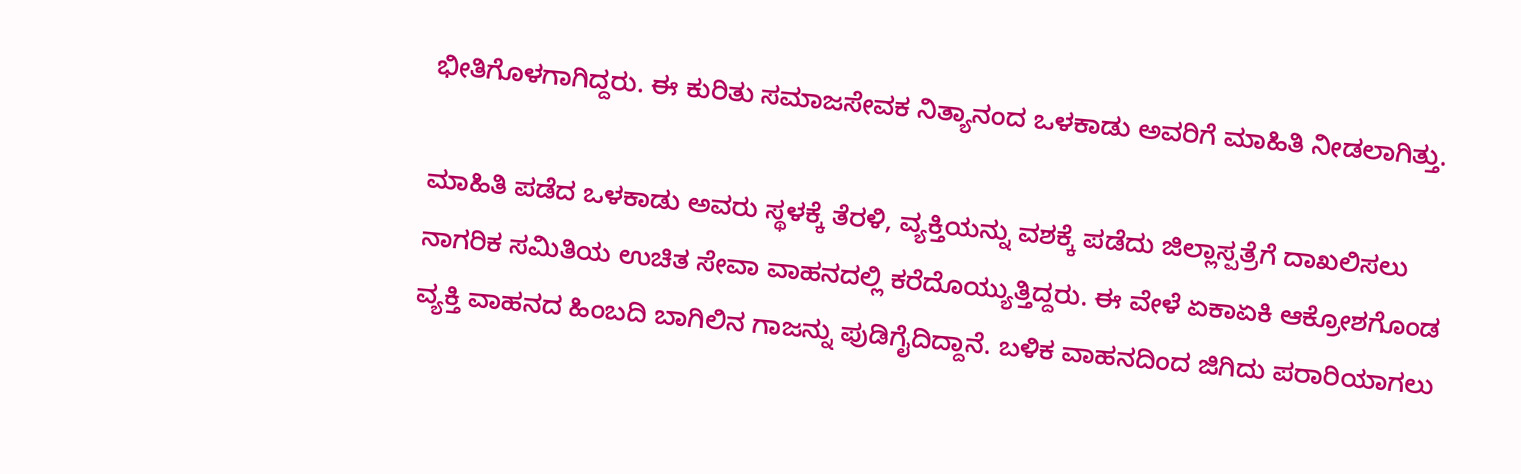ಭೀತಿಗೊಳಗಾಗಿದ್ದರು. ಈ ಕುರಿತು ಸಮಾಜಸೇವಕ ನಿತ್ಯಾನಂದ ಒಳಕಾಡು ಅವರಿಗೆ ಮಾಹಿತಿ ನೀಡಲಾಗಿತ್ತು.

ಮಾಹಿತಿ ಪಡೆದ ಒಳಕಾಡು ಅವರು ಸ್ಥಳಕ್ಕೆ ತೆರಳಿ, ವ್ಯಕ್ತಿಯನ್ನು ವಶಕ್ಕೆ ಪಡೆದು ಜಿಲ್ಲಾಸ್ಪತ್ರೆಗೆ ದಾಖಲಿಸಲು ನಾಗರಿಕ ಸಮಿತಿಯ ಉಚಿತ ಸೇವಾ ವಾಹನದಲ್ಲಿ ಕರೆದೊಯ್ಯುತ್ತಿದ್ದರು. ಈ ವೇಳೆ ಏಕಾಏಕಿ ಆಕ್ರೋಶಗೊಂಡ ವ್ಯಕ್ತಿ ವಾಹನದ ಹಿಂಬದಿ ಬಾಗಿಲಿನ ಗಾಜನ್ನು ಪುಡಿಗೈದಿದ್ದಾನೆ. ಬಳಿಕ ವಾಹನದಿಂದ ಜಿಗಿದು ಪರಾರಿಯಾಗಲು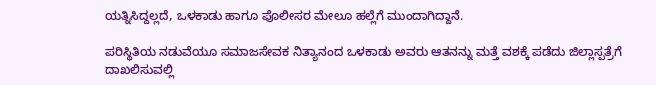ಯತ್ನಿಸಿದ್ದಲ್ಲದೆ, ಒಳಕಾಡು ಹಾಗೂ ಪೊಲೀಸರ ಮೇಲೂ ಹಲ್ಲೆಗೆ ಮುಂದಾಗಿದ್ದಾನೆ.

ಪರಿಸ್ಥಿತಿಯ ನಡುವೆಯೂ ಸಮಾಜಸೇವಕ ನಿತ್ಯಾನಂದ ಒಳಕಾಡು ಅವರು ಆತನನ್ನು ಮತ್ತೆ ವಶಕ್ಕೆ ಪಡೆದು ಜಿಲ್ಲಾಸ್ಪತ್ರೆಗೆ ದಾಖಲಿಸುವಲ್ಲಿ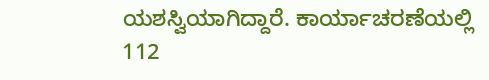ಯಶಸ್ವಿಯಾಗಿದ್ದಾರೆ. ಕಾರ್ಯಾಚರಣೆಯಲ್ಲಿ 112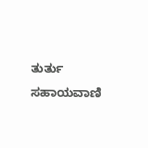ತುರ್ತು ಸಹಾಯವಾಣಿ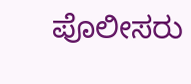ಪೊಲೀಸರು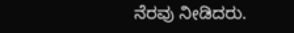ನೆರವು ನೀಡಿದರು.